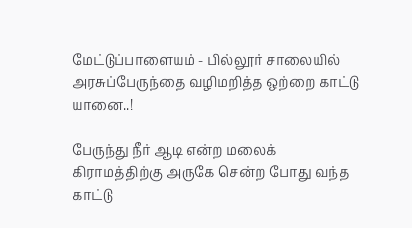மேட்டுப்பாளையம் - பில்லூர் சாலையில் அரசுப்பேருந்தை வழிமறித்த ஒற்றை காட்டு யானை..!

பேருந்து நீர் ஆடி என்ற மலைக் கிராமத்திற்கு அருகே சென்ற போது வந்த காட்டு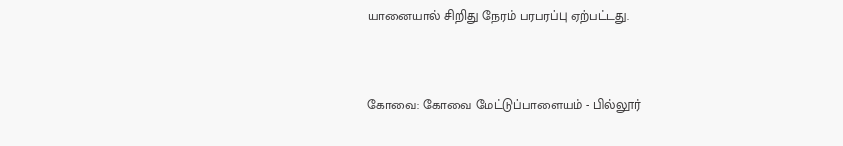யானையால் சிறிது நேரம் பரபரப்பு ஏற்பட்டது.


கோவை: கோவை மேட்டுப்பாளையம் - பில்லூர்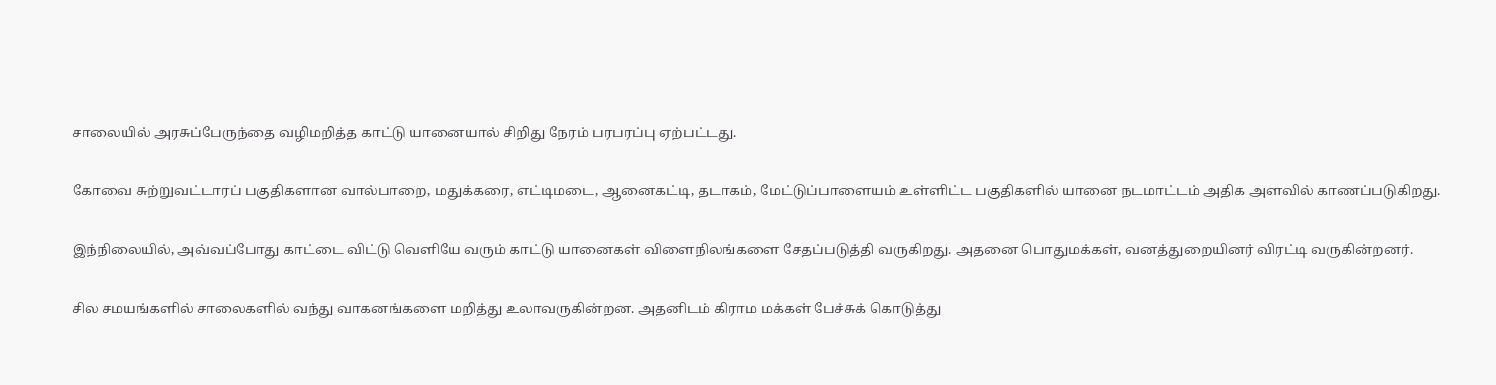சாலையில் அரசுப்பேருந்தை வழிமறித்த காட்டு யானையால் சிறிது நேரம் பரபரப்பு ஏற்பட்டது.

கோவை சுற்றுவட்டாரப் பகுதிகளான வால்பாறை, மதுக்கரை, எட்டிமடை, ஆனைகட்டி, தடாகம், மேட்டுப்பாளையம் உள்ளிட்ட பகுதிகளில் யானை நடமாட்டம் அதிக அளவில் காணப்படுகிறது.

இந்நிலையில், அவ்வப்போது காட்டை விட்டு வெளியே வரும் காட்டு யானைகள் விளைநிலங்களை சேதப்படுத்தி வருகிறது. அதனை பொதுமக்கள், வனத்துறையினர் விரட்டி வருகின்றனர்.

சில சமயங்களில் சாலைகளில் வந்து வாகனங்களை மறித்து உலாவருகின்றன. அதனிடம் கிராம மக்கள் பேச்சுக் கொடுத்து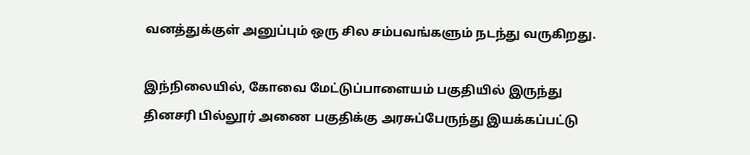வனத்துக்குள் அனுப்பும் ஒரு சில சம்பவங்களும் நடந்து வருகிறது.

இந்நிலையில், கோவை மேட்டுப்பாளையம் பகுதியில் இருந்து தினசரி பில்லூர் அணை பகுதிக்கு அரசுப்பேருந்து இயக்கப்பட்டு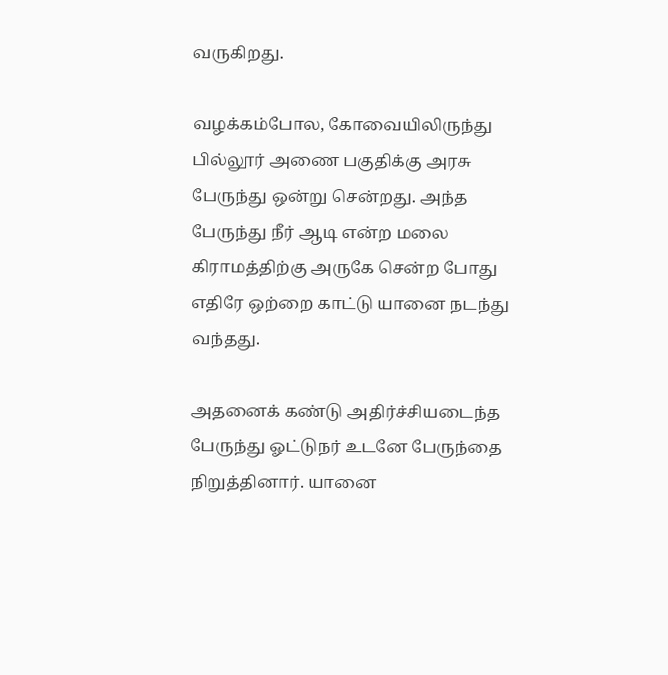வருகிறது.

வழக்கம்போல, கோவையிலிருந்து பில்லூர் அணை பகுதிக்கு அரசு பேருந்து ஒன்று சென்றது. அந்த பேருந்து நீர் ஆடி என்ற மலை கிராமத்திற்கு அருகே சென்ற போது எதிரே ஒற்றை காட்டு யானை நடந்து வந்தது.

அதனைக் கண்டு அதிர்ச்சியடைந்த பேருந்து ஓட்டுநர் உடனே பேருந்தை நிறுத்தினார். யானை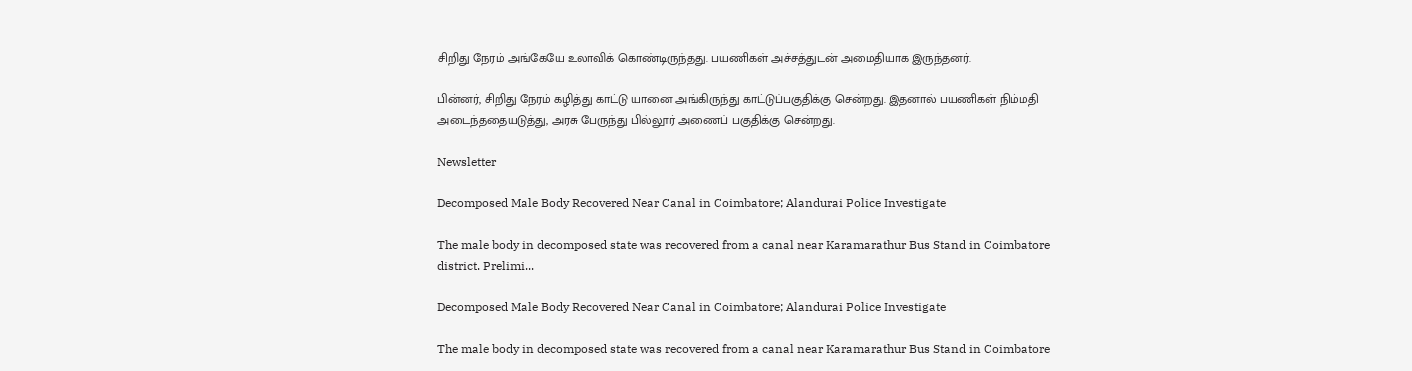சிறிது நேரம் அங்கேயே உலாவிக் கொண்டிருந்தது. பயணிகள் அச்சத்துடன் அமைதியாக இருந்தனர்.

பின்னர், சிறிது நேரம் கழித்து காட்டு யானை அங்கிருந்து காட்டுப்பகுதிக்கு சென்றது. இதனால் பயணிகள் நிம்மதி அடைந்ததையடுத்து, அரசு பேருந்து பில்லூர் அணைப் பகுதிக்கு சென்றது.

Newsletter

Decomposed Male Body Recovered Near Canal in Coimbatore; Alandurai Police Investigate

The male body in decomposed state was recovered from a canal near Karamarathur Bus Stand in Coimbatore district. Prelimi...

Decomposed Male Body Recovered Near Canal in Coimbatore; Alandurai Police Investigate

The male body in decomposed state was recovered from a canal near Karamarathur Bus Stand in Coimbatore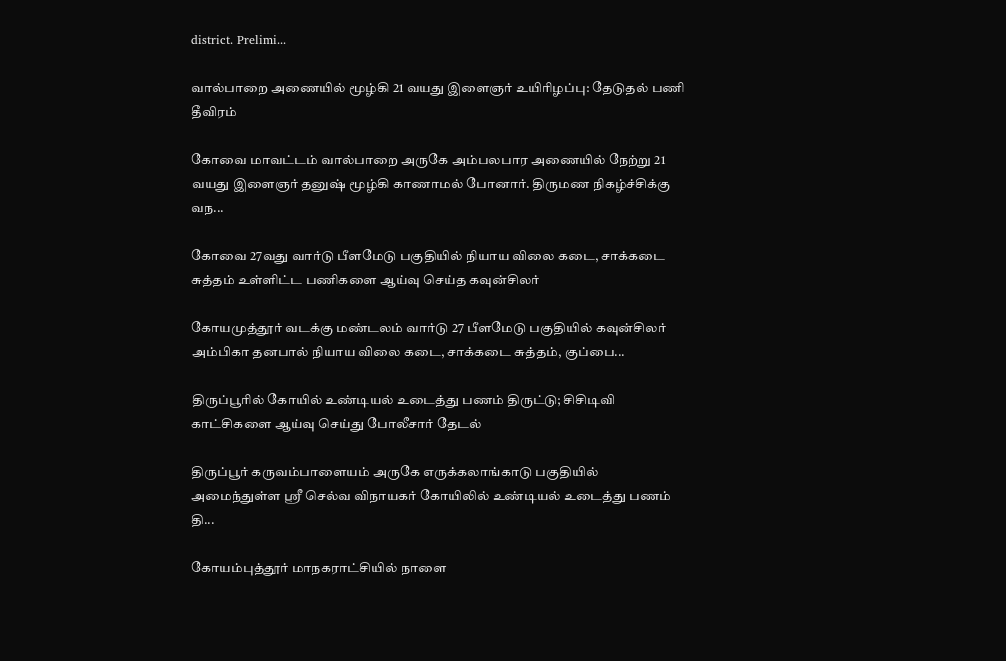district. Prelimi...

வால்பாறை அணையில் மூழ்கி 21 வயது இளைஞர் உயிரிழப்பு: தேடுதல் பணி தீவிரம்

கோவை மாவட்டம் வால்பாறை அருகே அம்பலபார அணையில் நேற்று 21 வயது இளைஞர் தனுஷ் மூழ்கி காணாமல் போனார். திருமண நிகழ்ச்சிக்கு வந...

கோவை 27வது வார்டு பீளமேடு பகுதியில் நியாய விலை கடை, சாக்கடை சுத்தம் உள்ளிட்ட பணிகளை ஆய்வு செய்த கவுன்சிலர்

கோயமுத்தூர் வடக்கு மண்டலம் வார்டு 27 பீளமேடு பகுதியில் கவுன்சிலர் அம்பிகா தனபால் நியாய விலை கடை, சாக்கடை சுத்தம், குப்பை...

திருப்பூரில் கோயில் உண்டியல் உடைத்து பணம் திருட்டு; சிசிடிவி காட்சிகளை ஆய்வு செய்து போலீசார் தேடல்

திருப்பூர் கருவம்பாளையம் அருகே எருக்கலாங்காடு பகுதியில் அமைந்துள்ள ஸ்ரீ செல்வ விநாயகர் கோயிலில் உண்டியல் உடைத்து பணம் தி...

கோயம்புத்தூர் மாநகராட்சியில் நாளை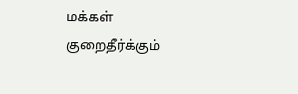மக்கள் குறைதீர்க்கும்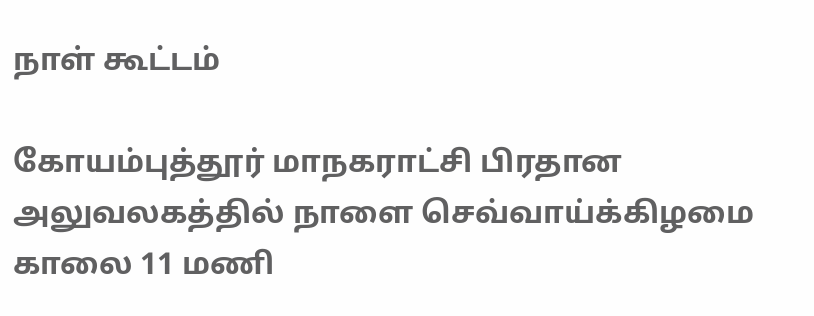நாள் கூட்டம்

கோயம்புத்தூர் மாநகராட்சி பிரதான அலுவலகத்தில் நாளை செவ்வாய்க்கிழமை காலை 11 மணி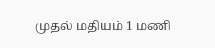முதல் மதியம் 1 மணி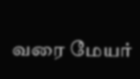வரை மேயர்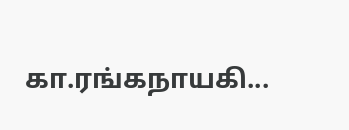கா.ரங்கநாயகி...